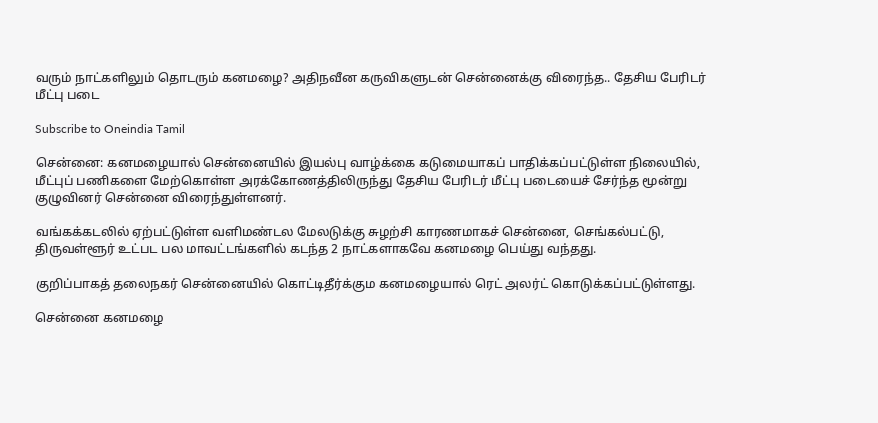வரும் நாட்களிலும் தொடரும் கனமழை? அதிநவீன கருவிகளுடன் சென்னைக்கு விரைந்த.. தேசிய பேரிடர் மீட்பு படை

Subscribe to Oneindia Tamil

சென்னை: கனமழையால் சென்னையில் இயல்பு வாழ்க்கை கடுமையாகப் பாதிக்கப்பட்டுள்ள நிலையில், மீட்புப் பணிகளை மேற்கொள்ள அரக்கோணத்திலிருந்து தேசிய பேரிடர் மீட்பு படையைச் சேர்ந்த மூன்று குழுவினர் சென்னை விரைந்துள்ளனர்.

வங்கக்கடலில் ஏற்பட்டுள்ள வளிமண்டல மேலடுக்கு சுழற்சி காரணமாகச் சென்னை, செங்கல்பட்டு, திருவள்ளூர் உட்பட பல மாவட்டங்களில் கடந்த 2 நாட்களாகவே கனமழை பெய்து வந்தது.

குறிப்பாகத் தலைநகர் சென்னையில் கொட்டிதீர்க்கும கனமழையால் ரெட் அலர்ட் கொடுக்கப்பட்டுள்ளது.

சென்னை கனமழை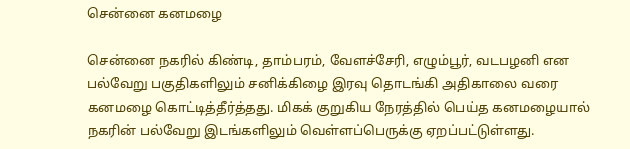சென்னை கனமழை

சென்னை நகரில் கிண்டி, தாம்பரம், வேளச்சேரி, எழும்பூர், வடபழனி என பல்வேறு பகுதிகளிலும் சனிக்கிழை இரவு தொடங்கி அதிகாலை வரை கனமழை கொட்டித்தீர்த்தது. மிகக் குறுகிய நேரத்தில் பெய்த கனமழையால் நகரின் பல்வேறு இடங்களிலும் வெள்ளப்பெருக்கு ஏறப்பட்டுள்ளது.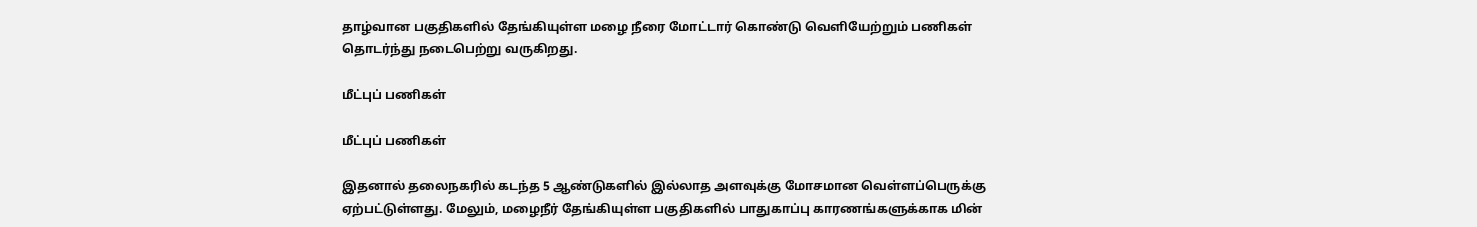தாழ்வான பகுதிகளில் தேங்கியுள்ள மழை நீரை மோட்டார் கொண்டு வெளியேற்றும் பணிகள் தொடர்ந்து நடைபெற்று வருகிறது.

மீட்புப் பணிகள்

மீட்புப் பணிகள்

இதனால் தலைநகரில் கடந்த 5 ஆண்டுகளில் இல்லாத அளவுக்கு மோசமான வெள்ளப்பெருக்கு ஏற்பட்டுள்ளது. மேலும், மழைநீர் தேங்கியுள்ள பகுதிகளில் பாதுகாப்பு காரணங்களுக்காக மின்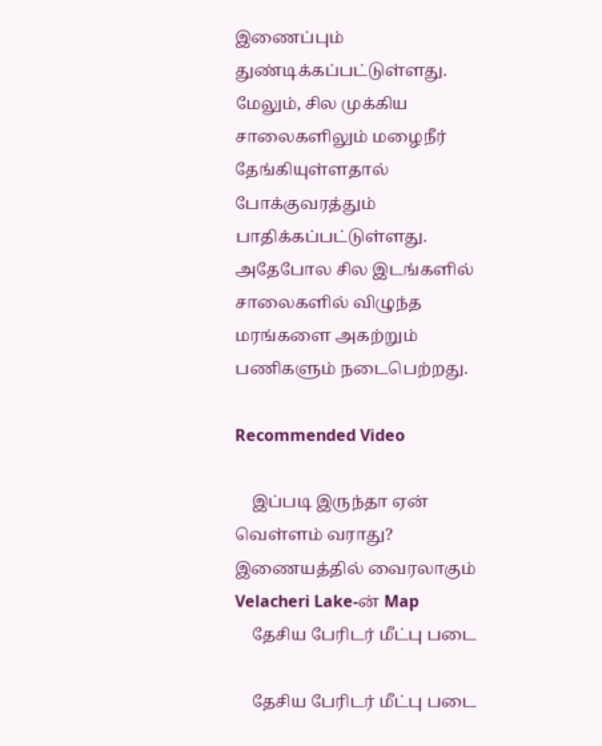இணைப்பும் துண்டிக்கப்பட்டுள்ளது. மேலும், சில முக்கிய சாலைகளிலும் மழைநீர் தேங்கியுள்ளதால் போக்குவரத்தும் பாதிக்கப்பட்டுள்ளது. அதேபோல சில இடங்களில் சாலைகளில் விழுந்த மரங்களை அகற்றும் பணிகளும் நடைபெற்றது.

Recommended Video

    இப்படி இருந்தா ஏன் வெள்ளம் வராது? இணையத்தில் வைரலாகும் Velacheri Lake-ன் Map
    தேசிய பேரிடர் மீட்பு படை

    தேசிய பேரிடர் மீட்பு படை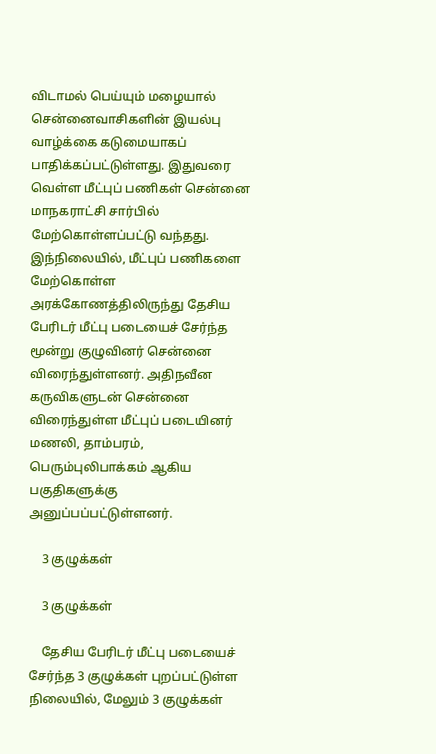விடாமல் பெய்யும் மழையால் சென்னைவாசிகளின் இயல்பு வாழ்க்கை கடுமையாகப் பாதிக்கப்பட்டுள்ளது. இதுவரை வெள்ள மீட்புப் பணிகள் சென்னை மாநகராட்சி சார்பில் மேற்கொள்ளப்பட்டு வந்தது. இந்நிலையில், மீட்புப் பணிகளை மேற்கொள்ள அரக்கோணத்திலிருந்து தேசிய பேரிடர் மீட்பு படையைச் சேர்ந்த மூன்று குழுவினர் சென்னை விரைந்துள்ளனர். அதிநவீன கருவிகளுடன் சென்னை விரைந்துள்ள மீட்புப் படையினர் மணலி, தாம்பரம், பெரும்புலிபாக்கம் ஆகிய பகுதிகளுக்கு அனுப்பப்பட்டுள்ளனர்.

    3 குழுக்கள்

    3 குழுக்கள்

    தேசிய பேரிடர் மீட்பு படையைச் சேர்ந்த 3 குழுக்கள் புறப்பட்டுள்ள நிலையில், மேலும் 3 குழுக்கள்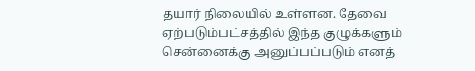தயார் நிலையில் உள்ளன. தேவை ஏற்படும்பட்சத்தில் இந்த குழுக்களும் சென்னைக்கு அனுப்பப்படும் எனத்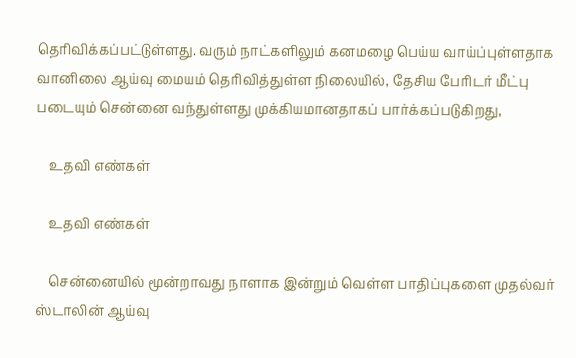தெரிவிக்கப்பட்டுள்ளது. வரும் நாட்களிலும் கனமழை பெய்ய வாய்ப்புள்ளதாக வானிலை ஆய்வு மையம் தெரிவித்துள்ள நிலையில், தேசிய பேரிடர் மீட்பு படையும் சென்னை வந்துள்ளது முக்கியமானதாகப் பார்க்கப்படுகிறது,

    உதவி எண்கள்

    உதவி எண்கள்

    சென்னையில் மூன்றாவது நாளாக இன்றும் வெள்ள பாதிப்புகளை முதல்வர் ஸ்டாலின் ஆய்வு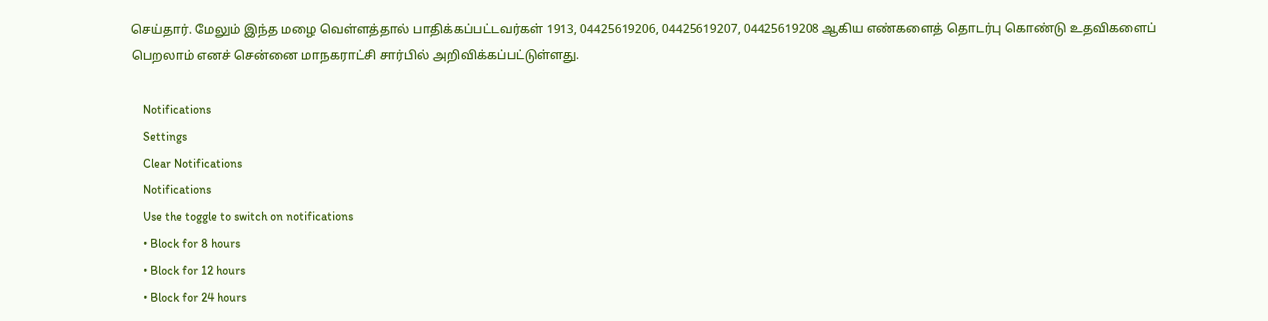செய்தார். மேலும் இந்த மழை வெள்ளத்தால் பாதிக்கப்பட்டவர்கள் 1913, 04425619206, 04425619207, 04425619208 ஆகிய எண்களைத் தொடர்பு கொண்டு உதவிகளைப் பெறலாம் எனச் சென்னை மாநகராட்சி சார்பில் அறிவிக்கப்பட்டுள்ளது.

    Notifications
    Settings
    Clear Notifications
    Notifications
    Use the toggle to switch on notifications
    • Block for 8 hours
    • Block for 12 hours
    • Block for 24 hours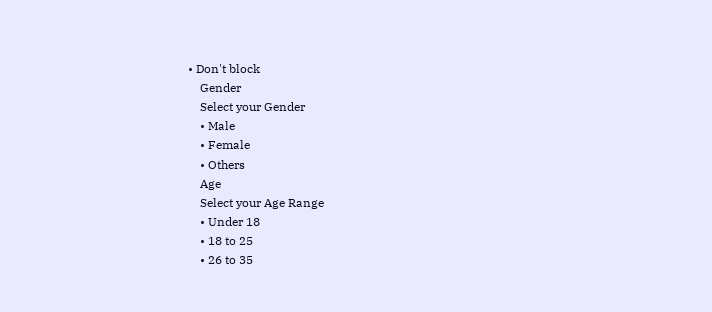• Don't block
    Gender
    Select your Gender
    • Male
    • Female
    • Others
    Age
    Select your Age Range
    • Under 18
    • 18 to 25
    • 26 to 35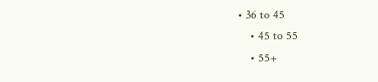• 36 to 45
    • 45 to 55
    • 55+